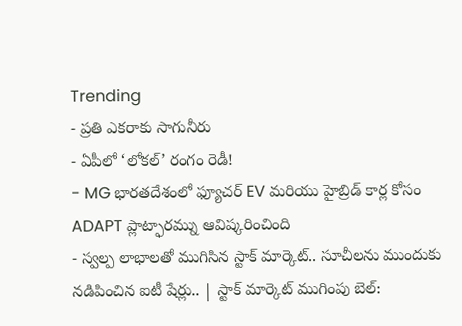Trending
- ప్రతి ఎకరాకు సాగునీరు
- ఏపీలో ‘లోకల్’ రంగం రెడీ!
- MG భారతదేశంలో ఫ్యూచర్ EV మరియు హైబ్రిడ్ కార్ల కోసం ADAPT ప్లాట్ఫారమ్ను ఆవిష్కరించింది
- స్వల్ప లాభాలతో ముగిసిన స్టాక్ మార్కెట్.. సూచీలను ముందుకు నడిపించిన ఐటీ షేర్లు.. | స్టాక్ మార్కెట్ ముగింపు బెల్: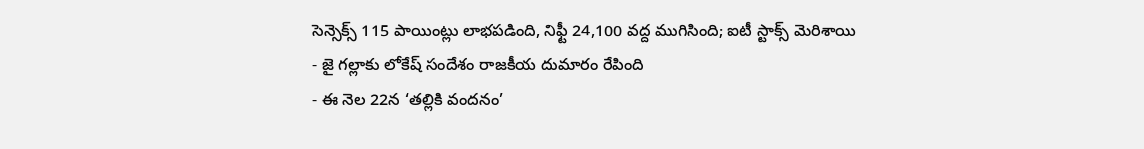సెన్సెక్స్ 115 పాయింట్లు లాభపడింది, నిఫ్టీ 24,100 వద్ద ముగిసింది; ఐటీ స్టాక్స్ మెరిశాయి
- జై గల్లాకు లోకేష్ సందేశం రాజకీయ దుమారం రేపింది
- ఈ నెల 22న ‘తల్లికి వందనం’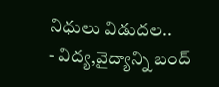నిధులు విడుదల..
- విద్య,వైద్యాన్ని బంద్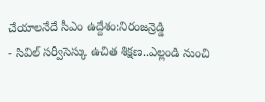చేయాలనేదే సీఎం ఉద్దేశం:నిరంజన్రెడ్డి
- సివిల్ సర్వీసెస్కు ఉచిత శిక్షణ..ఎల్లండి నుంచి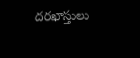దరఖాస్తులు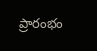ప్రారంభం